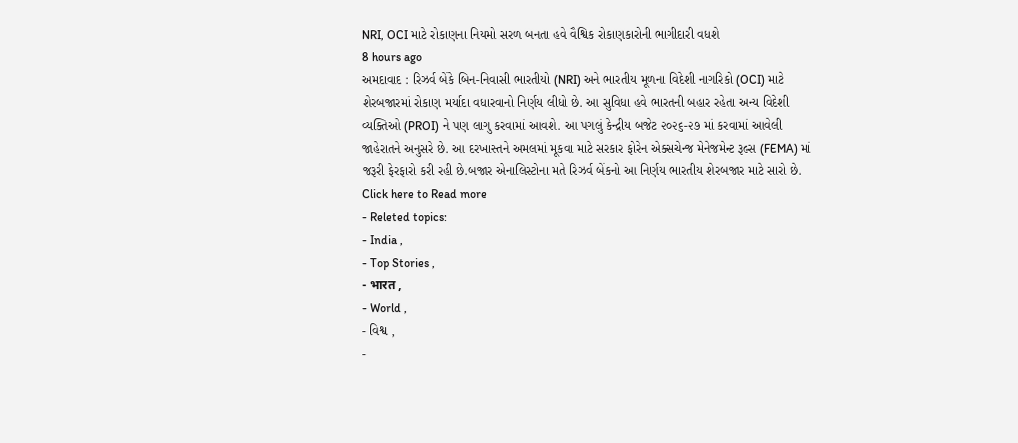NRI, OCI માટે રોકાણના નિયમો સરળ બનતા હવે વૈશ્વિક રોકાણકારોની ભાગીદારી વધશે
8 hours ago
અમદાવાદ : રિઝર્વ બેંકે બિન-નિવાસી ભારતીયો (NRI) અને ભારતીય મૂળના વિદેશી નાગરિકો (OCI) માટે શેરબજારમાં રોકાણ મર્યાદા વધારવાનો નિર્ણય લીધો છે. આ સુવિધા હવે ભારતની બહાર રહેતા અન્ય વિદેશી વ્યક્તિઓ (PROI) ને પણ લાગુ કરવામાં આવશે. આ પગલું કેન્દ્રીય બજેટ ૨૦૨૬-૨૭ માં કરવામાં આવેલી જાહેરાતને અનુસરે છે. આ દરખાસ્તને અમલમાં મૂકવા માટે સરકાર ફોરેન એક્સચેન્જ મેનેજમેન્ટ રૂલ્સ (FEMA) માં જરૂરી ફેરફારો કરી રહી છે.બજાર એનાલિસ્ટોના મતે રિઝર્વ બેંકનો આ નિર્ણય ભારતીય શેરબજાર માટે સારો છે.
Click here to Read more
- Releted topics:
- India ,
- Top Stories ,
- भारत ,
- World ,
- વિશ્વ ,
-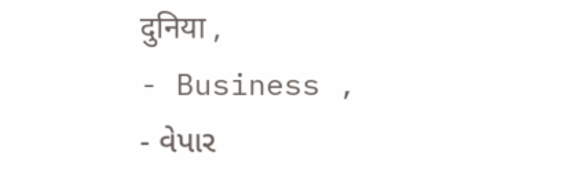दुनिया ,
- Business ,
- વેપાર